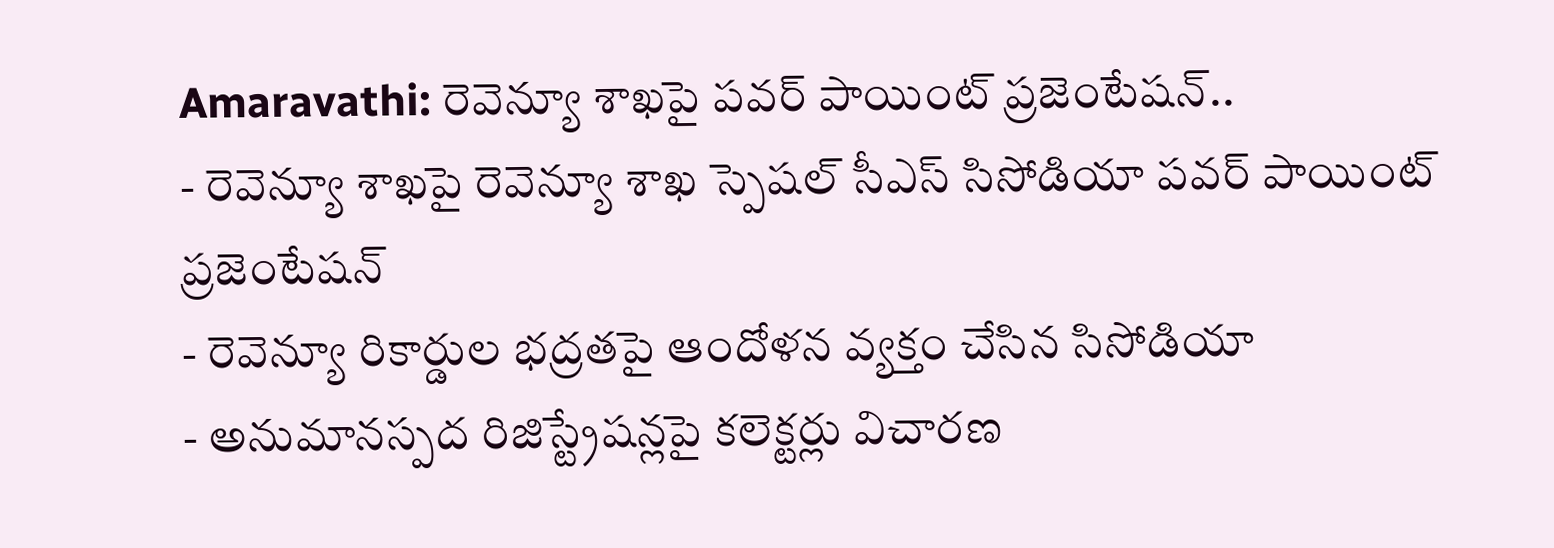Amaravathi: రెవెన్యూ శాఖపై పవర్ పాయింట్ ప్రజెంటేషన్..
- రెవెన్యూ శాఖపై రెవెన్యూ శాఖ స్పెషల్ సీఎస్ సిసోడియా పవర్ పాయింట్ ప్రజెంటేషన్
- రెవెన్యూ రికార్డుల భద్రతపై ఆందోళన వ్యక్తం చేసిన సిసోడియా
- అనుమానస్పద రిజిస్ట్రేషన్లపై కలెక్టర్లు విచారణ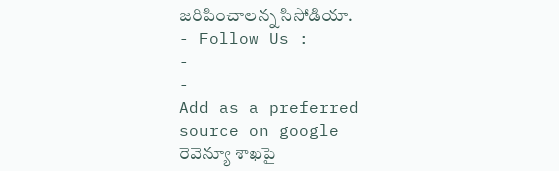జరిపించాలన్న సిసోడియా.
- Follow Us :
-
-
Add as a preferred
source on google
రెవెన్యూ శాఖపై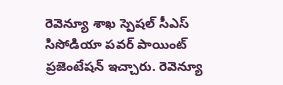రెవెన్యూ శాఖ స్పెషల్ సీఎస్ సిసోడియా పవర్ పాయింట్ ప్రజెంటేషన్ ఇచ్చారు. రెవెన్యూ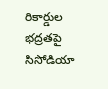రికార్డుల భద్రతపై సిసోడియా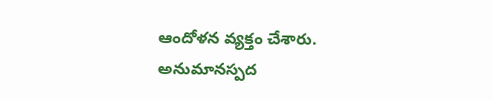ఆందోళన వ్యక్తం చేశారు. అనుమానస్పద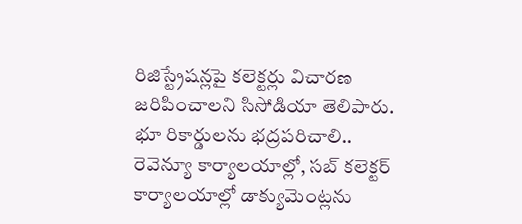రిజిస్ట్రేషన్లపై కలెక్టర్లు విచారణ జరిపించాలని సిసోడియా తెలిపారు. భూ రికార్డులను భద్రపరిచాలి.. రెవెన్యూ కార్యాలయాల్లో, సబ్ కలెక్టర్ కార్యాలయాల్లో డాక్యుమెంట్లను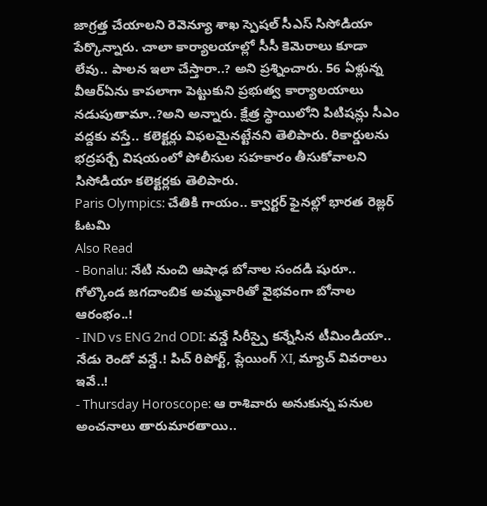జాగ్రత్త చేయాలని రెవెన్యూ శాఖ స్పెషల్ సీఎస్ సిసోడియా పేర్కొన్నారు. చాలా కార్యాలయాల్లో సీసీ కెమెరాలు కూడా లేవు.. పాలన ఇలా చేస్తారా..? అని ప్రశ్నించారు. 56 ఏళ్లున్న వీఆర్ఏను కాపలాగా పెట్టుకుని ప్రభుత్వ కార్యాలయాలు నడుపుతామా..?అని అన్నారు. క్షేత్ర స్థాయిలోని పిటిషన్లు సీఎం వద్దకు వస్తే.. కలెక్టర్లు విఫలమైనట్టేనని తెలిపారు. రికార్డులను భద్రపర్చే విషయంలో పోలీసుల సహకారం తీసుకోవాలని సిసోడియా కలెక్టర్లకు తెలిపారు.
Paris Olympics: చేతికి గాయం.. క్వార్టర్ ఫైనల్లో భారత రెజ్లర్ ఓటమి
Also Read
- Bonalu: నేటి నుంచి ఆషాఢ బోనాల సందడి షురూ.. గోల్కొండ జగదాంబిక అమ్మవారితో వైభవంగా బోనాల ఆరంభం..!
- IND vs ENG 2nd ODI: వన్డే సిరీస్పై కన్నేసిన టీమిండియా.. నేడు రెండో వన్డే.! పిచ్ రిపోర్ట్, ప్లేయింగ్ XI, మ్యాచ్ వివరాలు ఇవే..!
- Thursday Horoscope: ఆ రాశివారు అనుకున్న పనుల అంచనాలు తారుమారతాయి..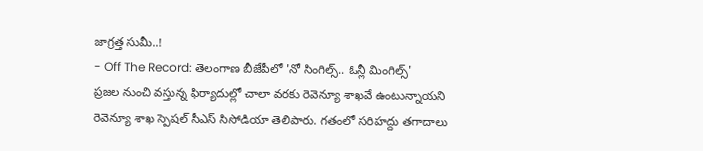జాగ్రత్త సుమీ..!
- Off The Record: తెలంగాణ బీజేపీలో 'నో సింగిల్స్.. ఓన్లీ మింగిల్స్'
ప్రజల నుంచి వస్తున్న ఫిర్యాదుల్లో చాలా వరకు రెవెన్యూ శాఖవే ఉంటున్నాయని రెవెన్యూ శాఖ స్పెషల్ సీఎస్ సిసోడియా తెలిపారు. గతంలో సరిహద్దు తగాదాలు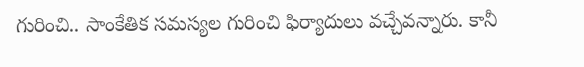గురించి.. సాంకేతిక సమస్యల గురించి ఫిర్యాదులు వచ్చేవన్నారు. కానీ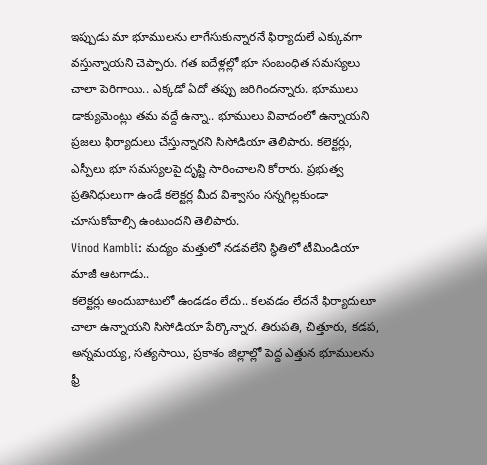ఇప్పుడు మా భూములను లాగేసుకున్నారనే ఫిర్యాదులే ఎక్కువగా వస్తున్నాయని చెప్పారు. గత ఐదేళ్లల్లో భూ సంబంధిత సమస్యలు చాలా పెరిగాయి.. ఎక్కడో ఏదో తప్పు జరిగిందన్నారు. భూములు డాక్యుమెంట్లు తమ వద్దే ఉన్నా.. భూములు వివాదంలో ఉన్నాయని ప్రజలు ఫిర్యాదులు చేస్తున్నారని సిసోడియా తెలిపారు. కలెక్టర్లు, ఎస్పీలు భూ సమస్యలపై దృష్టి సారించాలని కోరారు. ప్రభుత్వ ప్రతినిధులుగా ఉండే కలెక్టర్ల మీద విశ్వాసం సన్నగిల్లకుండా చూసుకోవాల్సి ఉంటుందని తెలిపారు.
Vinod Kambli: మద్యం మత్తులో నడవలేని స్థితిలో టీమిండియా మాజీ ఆటగాడు..
కలెక్టర్లు అందుబాటులో ఉండడం లేదు.. కలవడం లేదనే ఫిర్యాదులూ చాలా ఉన్నాయని సిసోడియా పేర్కొన్నార. తిరుపతి, చిత్తూరు, కడప, అన్నమయ్య, సత్యసాయి, ప్రకాశం జిల్లాల్లో పెద్ద ఎత్తున భూములను ఫ్రీ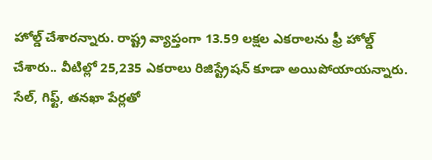హోల్డ్ చేశారన్నారు. రాష్ట్ర వ్యాప్తంగా 13.59 లక్షల ఎకరాలను ఫ్రీ హోల్డ్ చేశారు.. వీటిల్లో 25,235 ఎకరాలు రిజిస్ట్రేషన్ కూడా అయిపోయాయన్నారు. సేల్, గిఫ్ట్, తనఖా పేర్లతో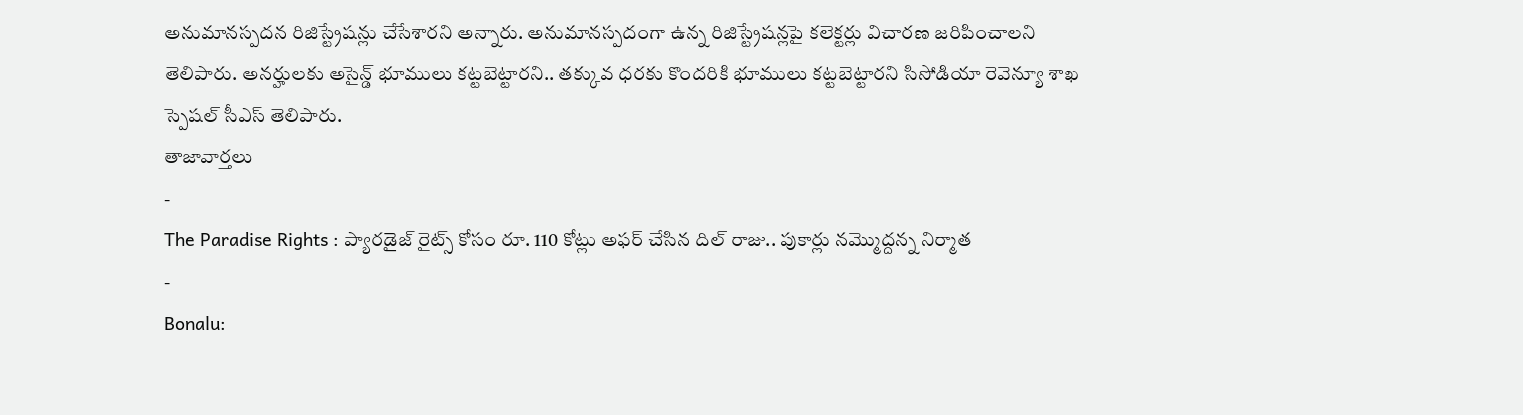అనుమానస్పదన రిజిస్ట్రేషన్లు చేసేశారని అన్నారు. అనుమానస్పదంగా ఉన్న రిజిస్ట్రేషన్లపై కలెక్టర్లు విచారణ జరిపించాలని తెలిపారు. అనర్హులకు అసైన్డ్ భూములు కట్టబెట్టారని.. తక్కువ ధరకు కొందరికి భూములు కట్టబెట్టారని సిసోడియా రెవెన్యూ శాఖ స్పెషల్ సీఎస్ తెలిపారు.
తాజావార్తలు
-
The Paradise Rights : ప్యారడైజ్ రైట్స్ కోసం రూ. 110 కోట్లు అఫర్ చేసిన దిల్ రాజు.. పుకార్లు నమ్మొద్దన్న నిర్మాత
-
Bonalu: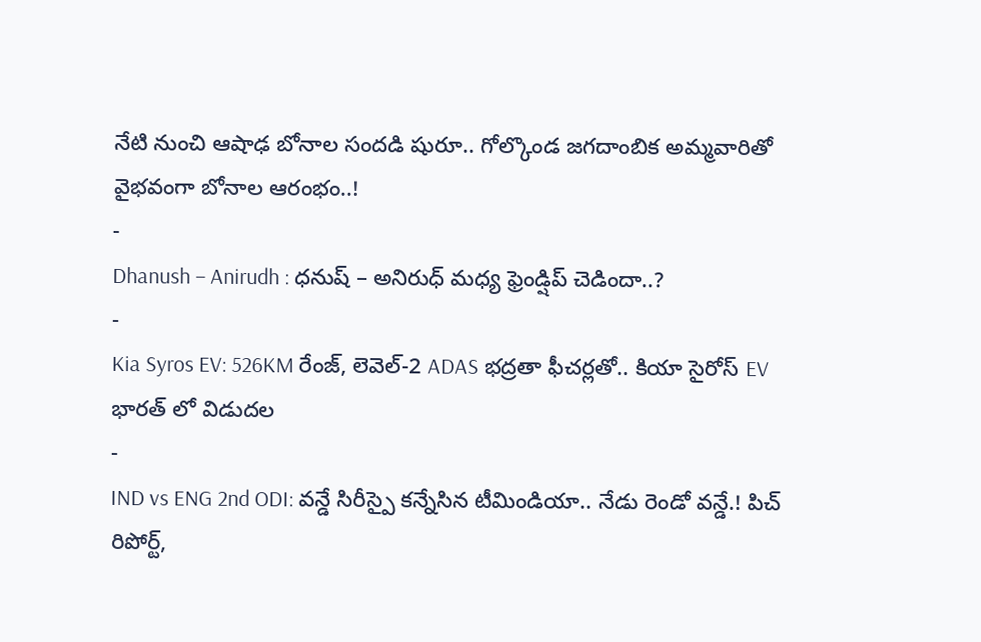నేటి నుంచి ఆషాఢ బోనాల సందడి షురూ.. గోల్కొండ జగదాంబిక అమ్మవారితో వైభవంగా బోనాల ఆరంభం..!
-
Dhanush – Anirudh : ధనుష్ – అనిరుధ్ మధ్య ఫ్రెండ్షిప్ చెడిందా..?
-
Kia Syros EV: 526KM రేంజ్, లెవెల్-2 ADAS భద్రతా ఫీచర్లతో.. కియా సైరోస్ EV భారత్ లో విడుదల
-
IND vs ENG 2nd ODI: వన్డే సిరీస్పై కన్నేసిన టీమిండియా.. నేడు రెండో వన్డే.! పిచ్ రిపోర్ట్,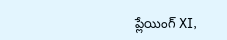ప్లేయింగ్ XI,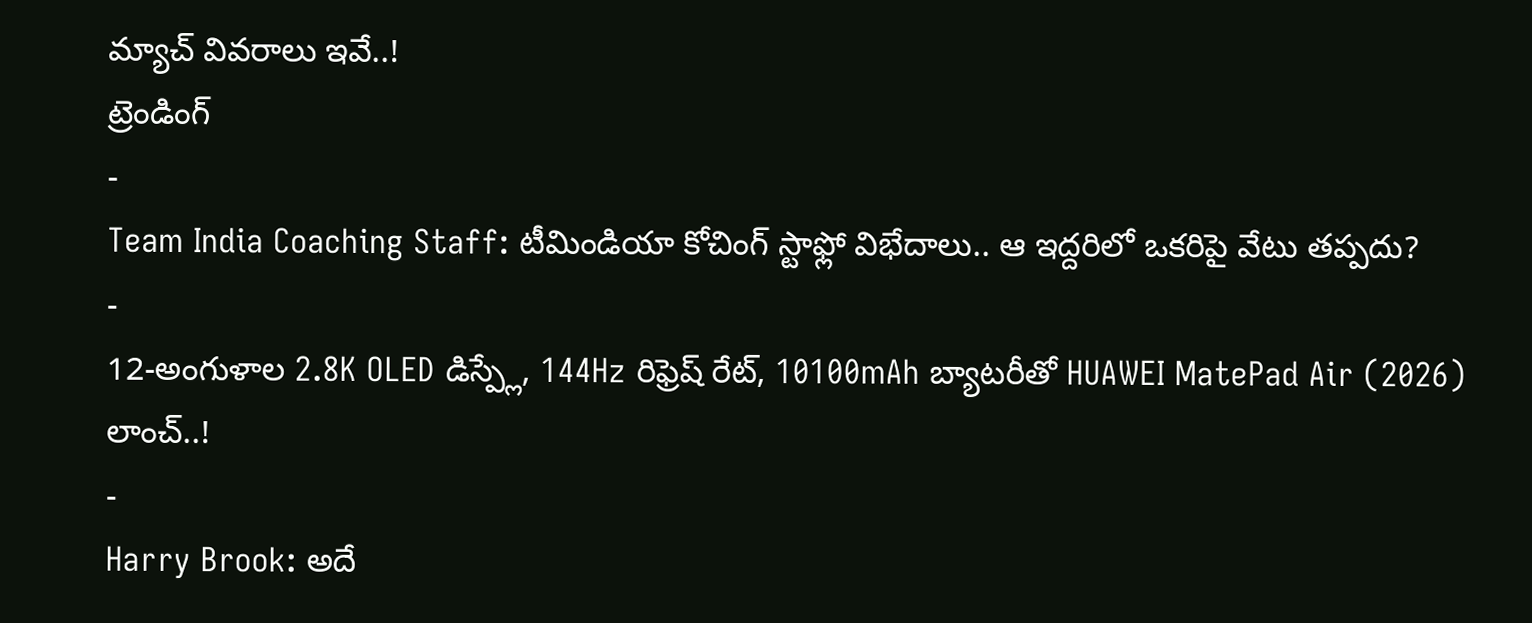మ్యాచ్ వివరాలు ఇవే..!
ట్రెండింగ్
-
Team India Coaching Staff: టీమిండియా కోచింగ్ స్టాఫ్లో విభేదాలు.. ఆ ఇద్దరిలో ఒకరిపై వేటు తప్పదు?
-
12-అంగుళాల 2.8K OLED డిస్ప్లే, 144Hz రిఫ్రెష్ రేట్, 10100mAh బ్యాటరీతో HUAWEI MatePad Air (2026) లాంచ్..!
-
Harry Brook: అదే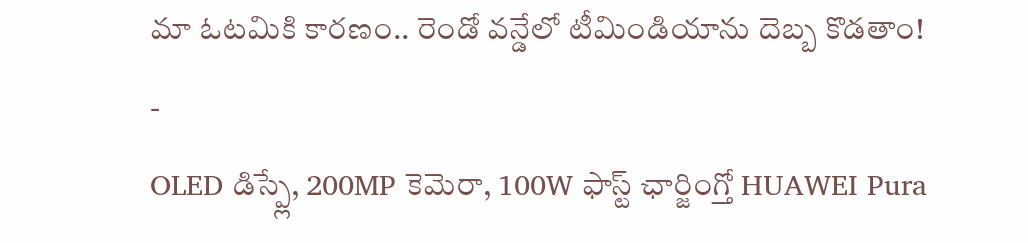మా ఓటమికి కారణం.. రెండో వన్డేలో టీమిండియాను దెబ్బ కొడతాం!
-
OLED డిస్ప్లే, 200MP కెమెరా, 100W ఫాస్ట్ ఛార్జింగ్తో HUAWEI Pura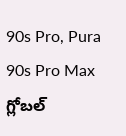90s Pro, Pura 90s Pro Max గ్లోబల్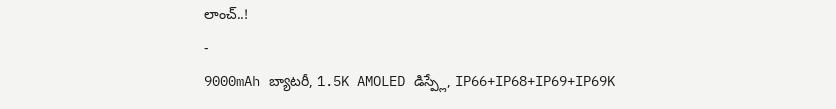లాంచ్..!
-
9000mAh బ్యాటరీ, 1.5K AMOLED డిస్ప్లే, IP66+IP68+IP69+IP69K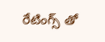రేటింగ్స్ తో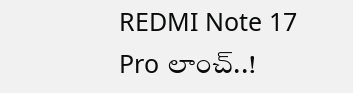REDMI Note 17 Pro లాంచ్..!